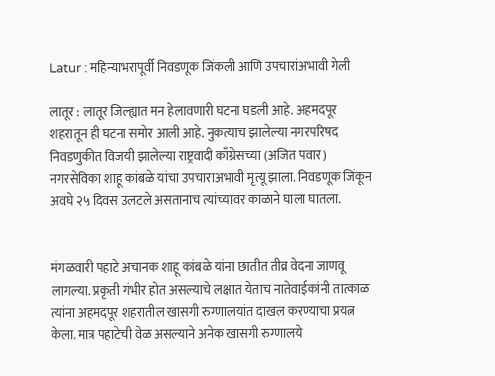Latur : महिन्याभरापूर्वी निवडणूक जिंकली आणि उपचारांअभावी गेली

लातूर : लातूर जिल्ह्यात मन हेलावणारी घटना घडली आहे. अहमदपूर शहरातून ही घटना समोर आली आहे. नुकत्याच झालेल्या नगरपरिषद निवडणुकीत विजयी झालेल्या राष्ट्रवादी काँग्रेसच्या (अजित पवार) नगरसेविका शाहू कांबळे यांचा उपचाराअभावी मृत्यू झाला. निवडणूक जिंकून अवघे २५ दिवस उलटले असतानाच त्यांच्यावर काळाने घाला घातला.


मंगळवारी पहाटे अचानक शाहू कांबळे यांना छातीत तीव्र वेदना जाणवू लागल्या. प्रकृती गंभीर होत असल्याचे लक्षात येताच नातेवाईकांनी तात्काळ त्यांना अहमदपूर शहरातील खासगी रुग्णालयांत दाखल करण्याचा प्रयत्न केला. मात्र पहाटेची वेळ असल्याने अनेक खासगी रुग्णालये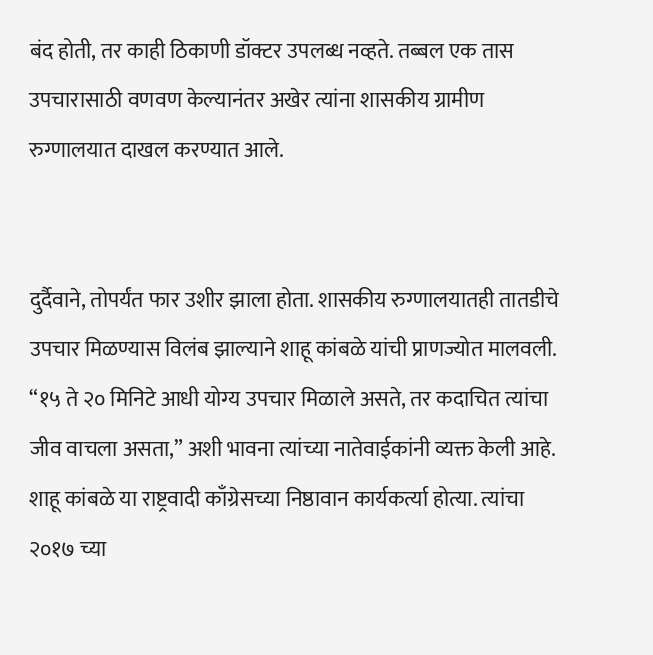बंद होती, तर काही ठिकाणी डॉक्टर उपलब्ध नव्हते. तब्बल एक तास उपचारासाठी वणवण केल्यानंतर अखेर त्यांना शासकीय ग्रामीण रुग्णालयात दाखल करण्यात आले.


दुर्दैवाने, तोपर्यंत फार उशीर झाला होता. शासकीय रुग्णालयातही तातडीचे उपचार मिळण्यास विलंब झाल्याने शाहू कांबळे यांची प्राणज्योत मालवली. “१५ ते २० मिनिटे आधी योग्य उपचार मिळाले असते, तर कदाचित त्यांचा जीव वाचला असता,” अशी भावना त्यांच्या नातेवाईकांनी व्यक्त केली आहे. शाहू कांबळे या राष्ट्रवादी काँग्रेसच्या निष्ठावान कार्यकर्त्या होत्या. त्यांचा २०१७ च्या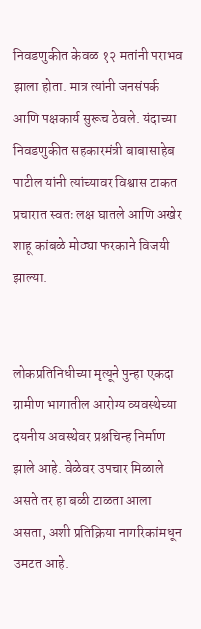निवडणुकीत केवळ १२ मतांनी पराभव झाला होता. मात्र त्यांनी जनसंपर्क आणि पक्षकार्य सुरूच ठेवले. यंदाच्या निवडणुकीत सहकारमंत्री बाबासाहेब पाटील यांनी त्यांच्यावर विश्वास टाकत प्रचारात स्वतः लक्ष घातले आणि अखेर शाहू कांबळे मोठ्या फरकाने विजयी झाल्या.


लोकप्रतिनिधीच्या मृत्यूने पुन्हा एकदा ग्रामीण भागातील आरोग्य व्यवस्थेच्या दयनीय अवस्थेवर प्रश्नचिन्ह निर्माण झाले आहे. वेळेवर उपचार मिळाले असते तर हा बळी टाळता आला असता, अशी प्रतिक्रिया नागरिकांमधून उमटत आहे.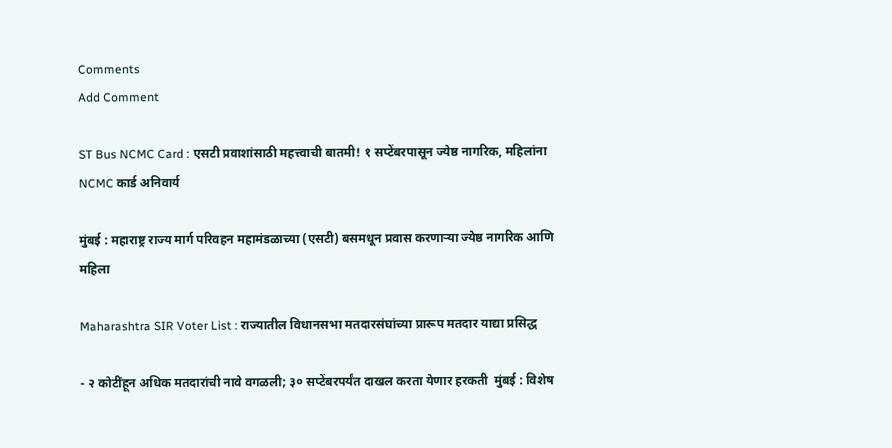Comments
Add Comment

ST Bus NCMC Card : एसटी प्रवाशांसाठी महत्त्वाची बातमी! १ सप्टेंबरपासून ज्येष्ठ नागरिक, महिलांना NCMC कार्ड अनिवार्य

मुंबई : महाराष्ट्र राज्य मार्ग परिवहन महामंडळाच्या (एसटी) बसमधून प्रवास करणाऱ्या ज्येष्ठ नागरिक आणि महिला

Maharashtra SIR Voter List : राज्यातील विधानसभा मतदारसंघांच्या प्रारूप मतदार याद्या प्रसिद्ध

- २ कोटींहून अधिक मतदारांची नावे वगळली; ३० सप्टेंबरपर्यंत दाखल करता येणार हरकती  मुंबई : विशेष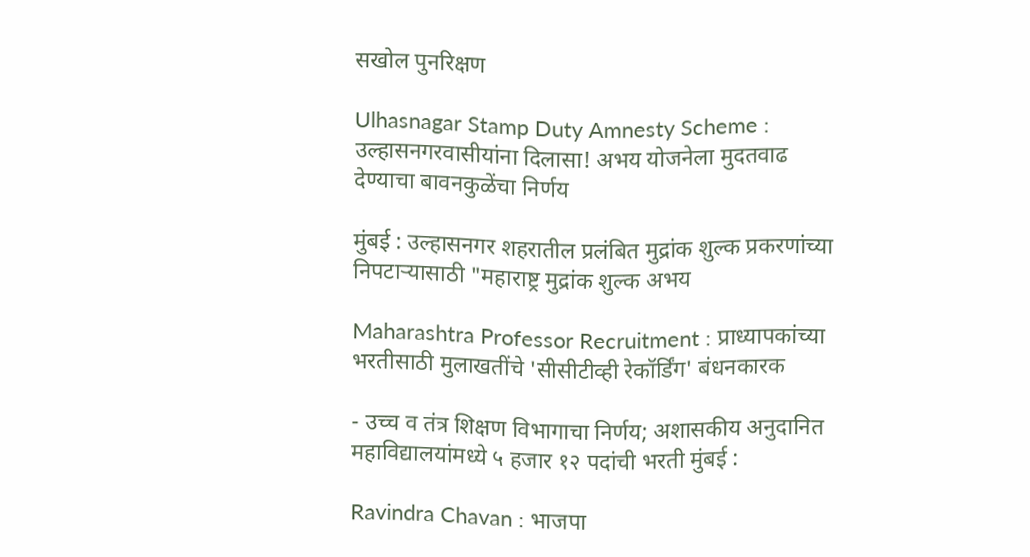सखोल पुनरिक्षण

Ulhasnagar Stamp Duty Amnesty Scheme : उल्हासनगरवासीयांना दिलासा! अभय योजनेला मुदतवाढ देण्याचा बावनकुळेंचा निर्णय

मुंबई : उल्हासनगर शहरातील प्रलंबित मुद्रांक शुल्क प्रकरणांच्या निपटाऱ्यासाठी "महाराष्ट्र मुद्रांक शुल्क अभय

Maharashtra Professor Recruitment : प्राध्यापकांच्या भरतीसाठी मुलाखतींचे 'सीसीटीव्ही रेकॉर्डिंग' बंधनकारक

- उच्च व तंत्र शिक्षण विभागाचा निर्णय; अशासकीय अनुदानित महाविद्यालयांमध्ये ५ हजार १२ पदांची भरती मुंबई :

Ravindra Chavan : भाजपा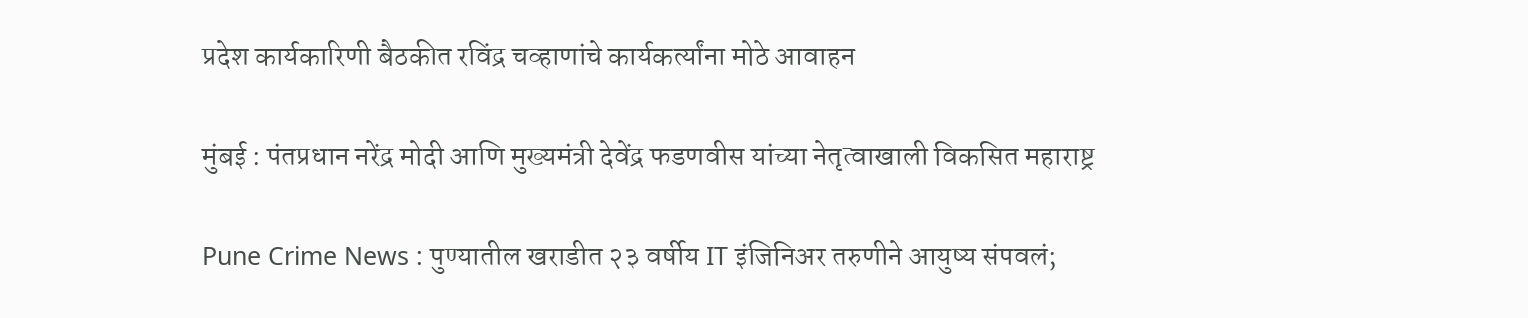प्रदेश कार्यकारिणी बैठकीत रविंद्र चव्हाणांचे कार्यकर्त्यांना मोठे आवाहन

मुंबई : पंतप्रधान नरेंद्र मोदी आणि मुख्यमंत्री देवेंद्र फडणवीस यांच्या नेतृत्वाखाली विकसित महाराष्ट्र

Pune Crime News : पुण्यातील खराडीत २३ वर्षीय IT इंजिनिअर तरुणीने आयुष्य संपवलं;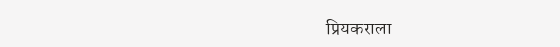प्रियकराला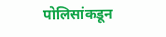पोलिसांकडून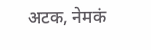अटक, नेमकं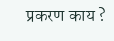प्रकरण काय ?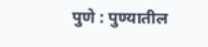पुणे : पुण्यातील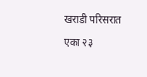खराडी परिसरात एका २३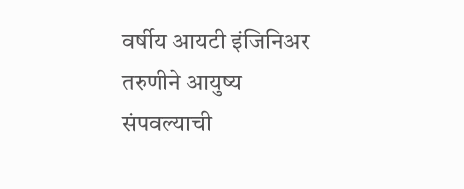वर्षीय आयटी इंजिनिअर तरुणीने आयुष्य संपवल्याची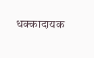धक्कादायक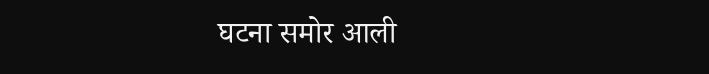घटना समोर आली